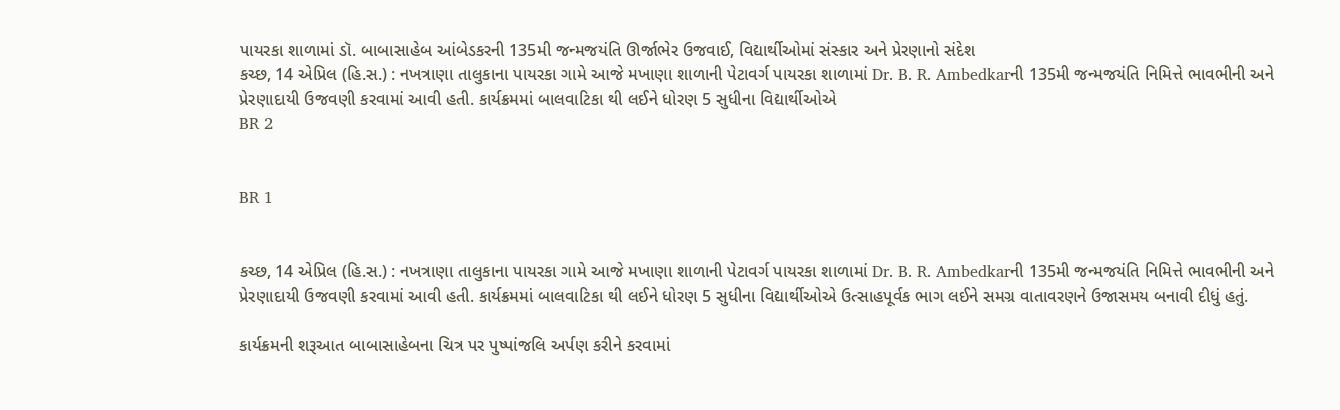પાયરકા શાળામાં ડૉ. બાબાસાહેબ આંબેડકરની 135મી જન્મજયંતિ ઊર્જાભેર ઉજવાઈ, વિદ્યાર્થીઓમાં સંસ્કાર અને પ્રેરણાનો સંદેશ
કચ્છ, 14 એપ્રિલ (હિ.સ.) : નખત્રાણા તાલુકાના પાયરકા ગામે આજે મખાણા શાળાની પેટાવર્ગ પાયરકા શાળામાં Dr. B. R. Ambedkarની 135મી જન્મજયંતિ નિમિત્તે ભાવભીની અને પ્રેરણાદાયી ઉજવણી કરવામાં આવી હતી. કાર્યક્રમમાં બાલવાટિકા થી લઈને ધોરણ 5 સુધીના વિદ્યાર્થીઓએ
BR 2


BR 1


કચ્છ, 14 એપ્રિલ (હિ.સ.) : નખત્રાણા તાલુકાના પાયરકા ગામે આજે મખાણા શાળાની પેટાવર્ગ પાયરકા શાળામાં Dr. B. R. Ambedkarની 135મી જન્મજયંતિ નિમિત્તે ભાવભીની અને પ્રેરણાદાયી ઉજવણી કરવામાં આવી હતી. કાર્યક્રમમાં બાલવાટિકા થી લઈને ધોરણ 5 સુધીના વિદ્યાર્થીઓએ ઉત્સાહપૂર્વક ભાગ લઈને સમગ્ર વાતાવરણને ઉજાસમય બનાવી દીધું હતું.

કાર્યક્રમની શરૂઆત બાબાસાહેબના ચિત્ર પર પુષ્પાંજલિ અર્પણ કરીને કરવામાં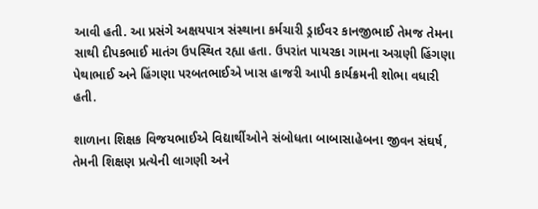આવી હતી. આ પ્રસંગે અક્ષયપાત્ર સંસ્થાના કર્મચારી ડ્રાઈવર કાનજીભાઈ તેમજ તેમના સાથી દીપકભાઈ માતંગ ઉપસ્થિત રહ્યા હતા. ઉપરાંત પાયરકા ગામના અગ્રણી હિંગણા પેથાભાઈ અને હિંગણા પરબતભાઈએ ખાસ હાજરી આપી કાર્યક્રમની શોભા વધારી હતી.

શાળાના શિક્ષક વિજયભાઈએ વિદ્યાર્થીઓને સંબોધતા બાબાસાહેબના જીવન સંઘર્ષ, તેમની શિક્ષણ પ્રત્યેની લાગણી અને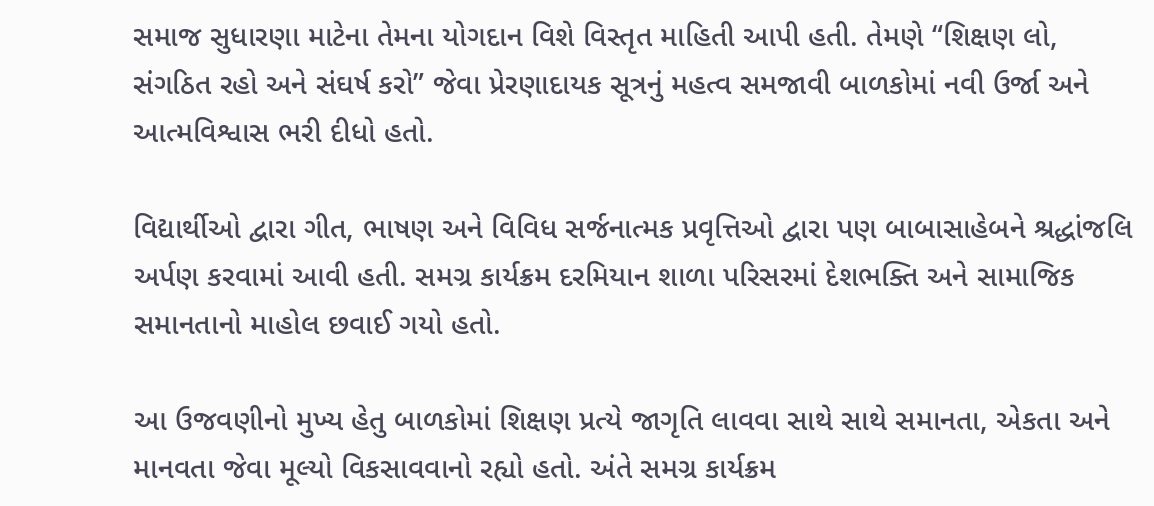સમાજ સુધારણા માટેના તેમના યોગદાન વિશે વિસ્તૃત માહિતી આપી હતી. તેમણે “શિક્ષણ લો, સંગઠિત રહો અને સંઘર્ષ કરો” જેવા પ્રેરણાદાયક સૂત્રનું મહત્વ સમજાવી બાળકોમાં નવી ઉર્જા અને આત્મવિશ્વાસ ભરી દીધો હતો.

વિદ્યાર્થીઓ દ્વારા ગીત, ભાષણ અને વિવિધ સર્જનાત્મક પ્રવૃત્તિઓ દ્વારા પણ બાબાસાહેબને શ્રદ્ધાંજલિ અર્પણ કરવામાં આવી હતી. સમગ્ર કાર્યક્રમ દરમિયાન શાળા પરિસરમાં દેશભક્તિ અને સામાજિક સમાનતાનો માહોલ છવાઈ ગયો હતો.

આ ઉજવણીનો મુખ્ય હેતુ બાળકોમાં શિક્ષણ પ્રત્યે જાગૃતિ લાવવા સાથે સાથે સમાનતા, એકતા અને માનવતા જેવા મૂલ્યો વિકસાવવાનો રહ્યો હતો. અંતે સમગ્ર કાર્યક્રમ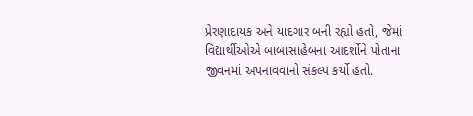પ્રેરણાદાયક અને યાદગાર બની રહ્યો હતો, જેમાં વિદ્યાર્થીઓએ બાબાસાહેબના આદર્શોને પોતાના જીવનમાં અપનાવવાનો સંકલ્પ કર્યો હતો.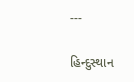---

હિન્દુસ્થાન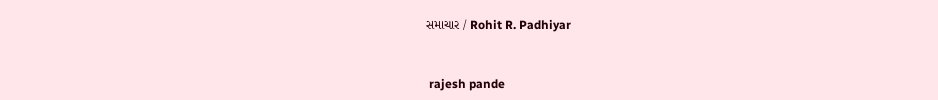સમાચાર / Rohit R. Padhiyar


 rajesh pande